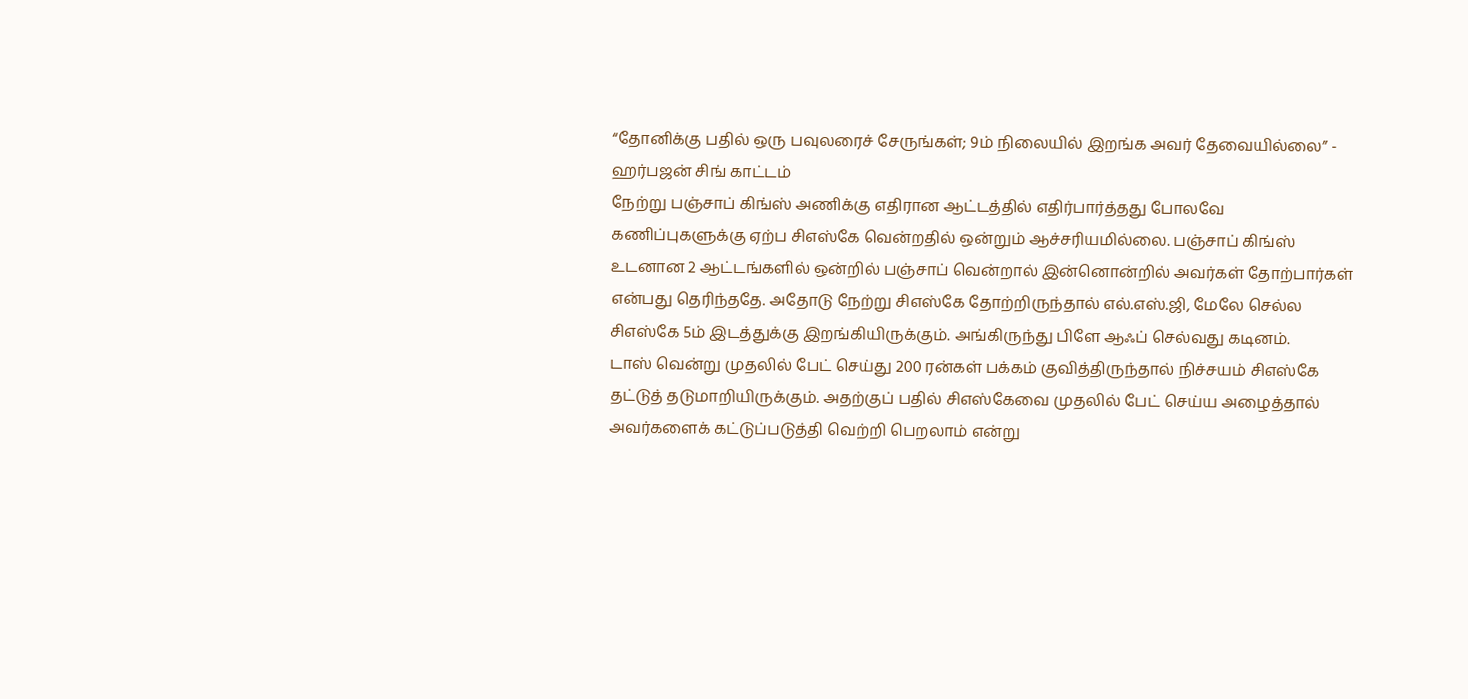“தோனிக்கு பதில் ஒரு பவுலரைச் சேருங்கள்; 9ம் நிலையில் இறங்க அவர் தேவையில்லை” - ஹர்பஜன் சிங் காட்டம்
நேற்று பஞ்சாப் கிங்ஸ் அணிக்கு எதிரான ஆட்டத்தில் எதிர்பார்த்தது போலவே கணிப்புகளுக்கு ஏற்ப சிஎஸ்கே வென்றதில் ஒன்றும் ஆச்சரியமில்லை. பஞ்சாப் கிங்ஸ் உடனான 2 ஆட்டங்களில் ஒன்றில் பஞ்சாப் வென்றால் இன்னொன்றில் அவர்கள் தோற்பார்கள் என்பது தெரிந்ததே. அதோடு நேற்று சிஎஸ்கே தோற்றிருந்தால் எல்.எஸ்.ஜி, மேலே செல்ல சிஎஸ்கே 5ம் இடத்துக்கு இறங்கியிருக்கும். அங்கிருந்து பிளே ஆஃப் செல்வது கடினம்.
டாஸ் வென்று முதலில் பேட் செய்து 200 ரன்கள் பக்கம் குவித்திருந்தால் நிச்சயம் சிஎஸ்கே தட்டுத் தடுமாறியிருக்கும். அதற்குப் பதில் சிஎஸ்கேவை முதலில் பேட் செய்ய அழைத்தால் அவர்களைக் கட்டுப்படுத்தி வெற்றி பெறலாம் என்று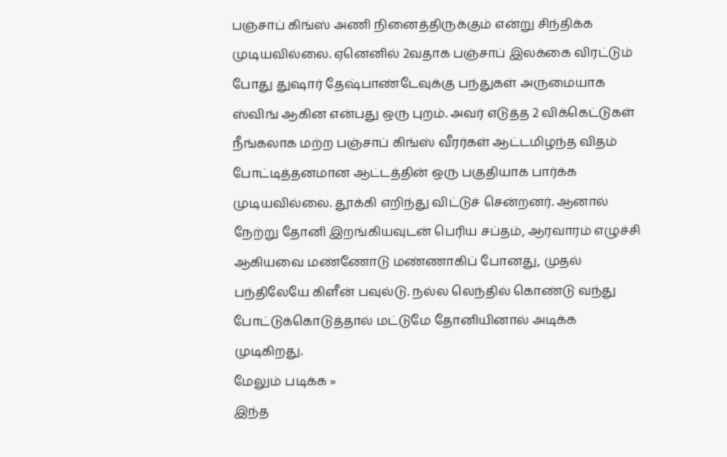பஞ்சாப் கிங்ஸ் அணி நினைத்திருக்கும் என்று சிந்திக்க முடியவில்லை. ஏனெனில் 2வதாக பஞ்சாப் இலக்கை விரட்டும் போது துஷார் தேஷ்பாண்டேவுக்கு பந்துகள் அருமையாக ஸ்விங் ஆகின என்பது ஒரு புறம். அவர் எடுத்த 2 விக்கெட்டுகள் நீங்கலாக மற்ற பஞ்சாப் கிங்ஸ் வீரர்கள் ஆட்டமிழந்த விதம் போட்டித்தனமான ஆட்டத்தின் ஒரு பகுதியாக பார்க்க முடியவில்லை. தூக்கி எறிந்து விட்டுச் சென்றனர். ஆனால் நேற்று தோனி இறங்கியவுடன் பெரிய சப்தம், ஆரவாரம் எழுச்சி ஆகியவை மண்ணோடு மண்ணாகிப் போனது, முதல் பந்திலேயே கிளீன் பவுல்டு. நல்ல லெந்தில் கொண்டு வந்து போட்டுக்கொடுத்தால் மட்டுமே தோனியினால் அடிக்க முடிகிறது.
மேலும் படிக்க »
இந்த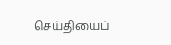செய்தியைப்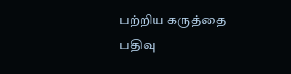பற்றிய கருத்தை பதிவு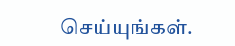செய்யுங்கள்.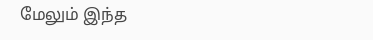மேலும் இந்த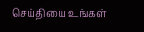செய்தியை உங்கள்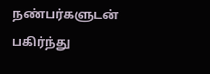நண்பர்களுடன் பகிர்ந்து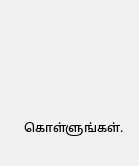கொள்ளுங்கள்.